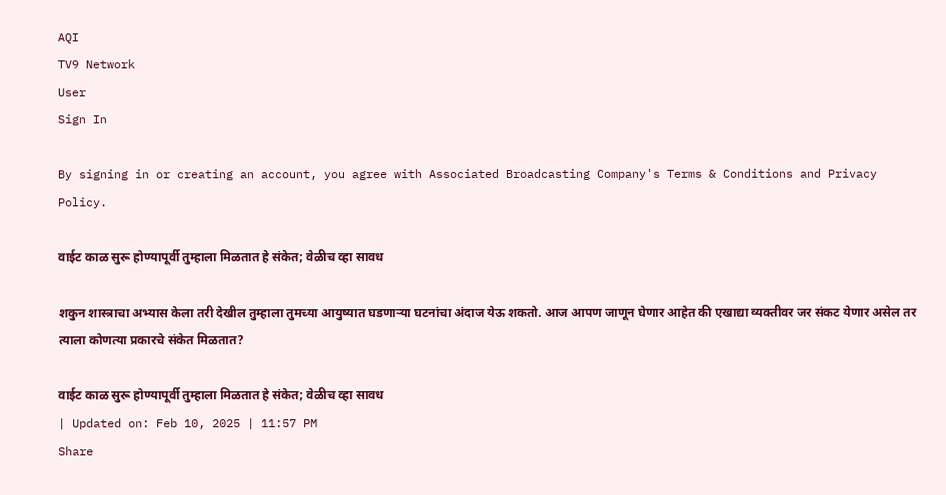AQI
TV9 Network
User
Sign In

By signing in or creating an account, you agree with Associated Broadcasting Company's Terms & Conditions and Privacy Policy.

वाईट काळ सुरू होण्यापूर्वी तुम्हाला मिळतात हे संकेत; वेळीच व्हा सावध

शकुन शास्त्राचा अभ्यास केला तरी देखील तुम्हाला तुमच्या आयुष्यात घडणाऱ्या घटनांचा अंदाज येऊ शकतो. आज आपण जाणून घेणार आहेत की एखाद्या व्यक्तीवर जर संकट येणार असेल तर त्याला कोणत्या प्रकारचे संकेत मिळतात?

वाईट काळ सुरू होण्यापूर्वी तुम्हाला मिळतात हे संकेत; वेळीच व्हा सावध
| Updated on: Feb 10, 2025 | 11:57 PM
Share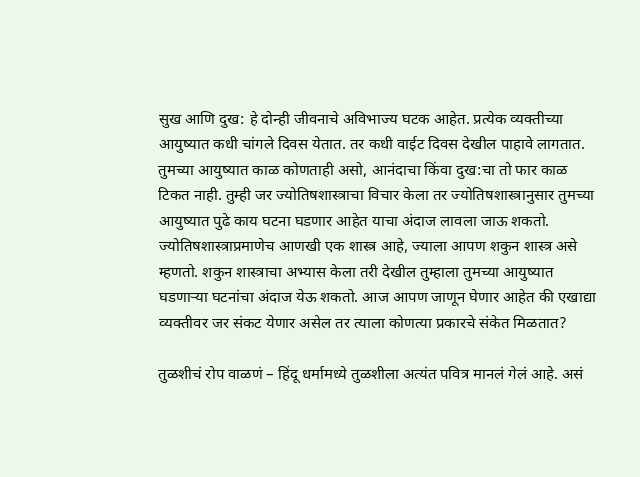सुख आणि दुख: हे दोन्ही जीवनाचे अविभाज्य घटक आहेत. प्रत्येक व्यक्तीच्या आयुष्यात कधी चांगले दिवस येतात. तर कधी वाईट दिवस देखील पाहावे लागतात. तुमच्या आयुष्यात काळ कोणताही असो, आनंदाचा किंवा दुख:चा तो फार काळ टिकत नाही. तुम्ही जर ज्योतिषशास्त्राचा विचार केला तर ज्योतिषशास्त्रानुसार तुमच्या आयुष्यात पुढे काय घटना घडणार आहेत याचा अंदाज लावला जाऊ शकतो. ज्योतिषशास्त्राप्रमाणेच आणखी एक शास्त्र आहे, ज्याला आपण शकुन शास्त्र असे म्हणतो. शकुन शास्त्राचा अभ्यास केला तरी देखील तुम्हाला तुमच्या आयुष्यात घडणाऱ्या घटनांचा अंदाज येऊ शकतो. आज आपण जाणून घेणार आहेत की एखाद्या व्यक्तीवर जर संकट येणार असेल तर त्याला कोणत्या प्रकारचे संकेत मिळतात?

तुळशीचं रोप वाळणं – हिंदू धर्मामध्ये तुळशीला अत्यंत पवित्र मानलं गेलं आहे. असं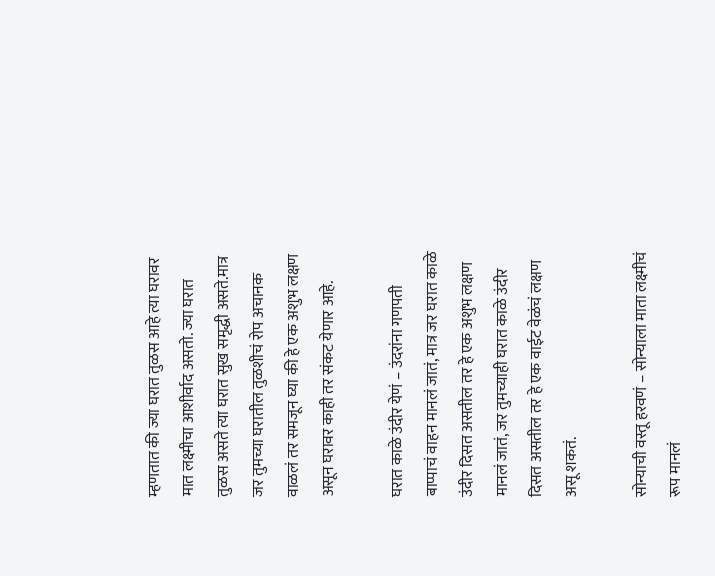म्हणतात की ज्या घरात तुळस आहे त्या घरावर मात लक्ष्मीचा आशीर्वाद असतो. ज्या घरात तुळस असते त्या घरात सुख समृद्धी असते.मात्र जर तुमच्या घरातील तुळशीचं रोप अचानक वाळलं तर समजून घ्या की हे एक अशुभ लक्षण असून घरावर काही तर संकट येणार आहे.

घरात काळे उंदीर येणं – उंदरांना गणपती बाप्पाचं वाहन मानलं जातं, मात्र जर घरात काळे उंदीर दिसत असतील तर हे एक अशुभ लक्षण मानलं जातं, जर तुमच्याही घरात काळे उंदीर दिसत असतील तर हे एक वाईट वेळंचं लक्षण असू शकतं.

सोन्याची वस्तू हरवणं – सोन्याला माता लक्ष्मीचं रूप मानलं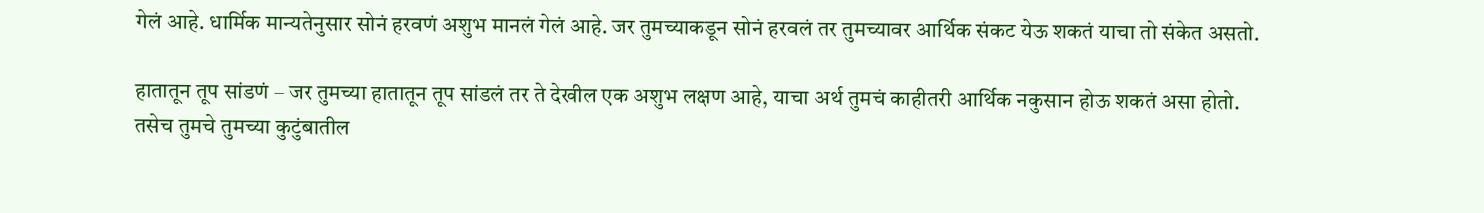गेलं आहे. धार्मिक मान्यतेनुसार सोनं हरवणं अशुभ मानलं गेलं आहे. जर तुमच्याकडून सोनं हरवलं तर तुमच्यावर आर्थिक संकट येऊ शकतं याचा तो संकेत असतो.

हातातून तूप सांडणं – जर तुमच्या हातातून तूप सांडलं तर ते देखील एक अशुभ लक्षण आहे, याचा अर्थ तुमचं काहीतरी आर्थिक नकुसान होऊ शकतं असा होतो. तसेच तुमचे तुमच्या कुटुंबातील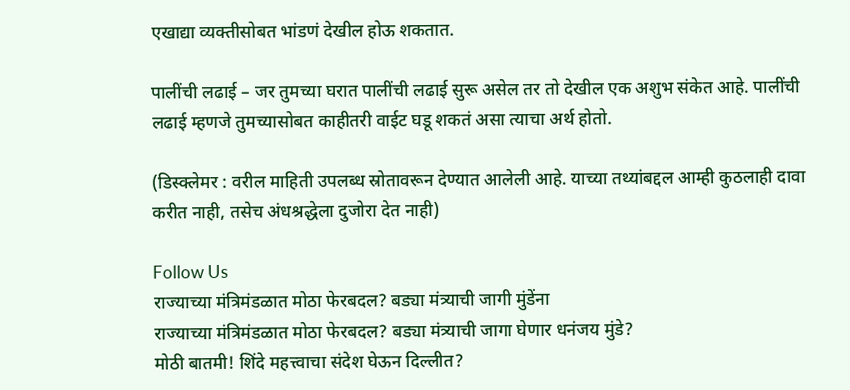एखाद्या व्यक्तीसोबत भांडणं देखील होऊ शकतात.

पालींची लढाई – जर तुमच्या घरात पालींची लढाई सुरू असेल तर तो देखील एक अशुभ संकेत आहे. पालींची लढाई म्हणजे तुमच्यासोबत काहीतरी वाईट घडू शकतं असा त्याचा अर्थ होतो.

(डिस्क्लेमर : वरील माहिती उपलब्ध स्रोतावरून देण्यात आलेली आहे. याच्या तथ्यांबद्दल आम्ही कुठलाही दावा करीत नाही, तसेच अंधश्रद्धेला दुजोरा देत नाही)

Follow Us
राज्याच्या मंत्रिमंडळात मोठा फेरबदल? बड्या मंत्र्याची जागी मुंडेंना
राज्याच्या मंत्रिमंडळात मोठा फेरबदल? बड्या मंत्र्याची जागा घेणार धनंजय मुंडे?
मोठी बातमी! शिंदे महत्त्वाचा संदेश घेऊन दिल्लीत?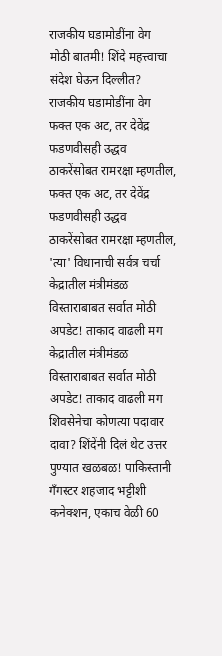राजकीय घडामोडींना वेग
मोठी बातमी! शिंदे महत्त्वाचा संदेश घेऊन दिल्लीत? राजकीय घडामोडींना वेग
फक्त एक अट, तर देवेंद्र फडणवीसही उद्धव ठाकरेंसोबत रामरक्षा म्हणतील,
फक्त एक अट, तर देवेंद्र फडणवीसही उद्धव ठाकरेंसोबत रामरक्षा म्हणतील, 'त्या' विधानाची सर्वत्र चर्चा
केद्रातील मंत्रीमंडळ विस्ताराबाबत सर्वात मोठी अपडेट! ताकाद वाढली मग
केद्रातील मंत्रीमंडळ विस्ताराबाबत सर्वात मोठी अपडेट! ताकाद वाढली मग शिवसेनेचा कोणत्या पदावार दावा? शिंदेंनी दिलं थेट उत्तर
पुण्यात खळबळ! पाकिस्तानी गँगस्टर शहजाद भट्टीशी कनेक्शन, एकाच वेळी 60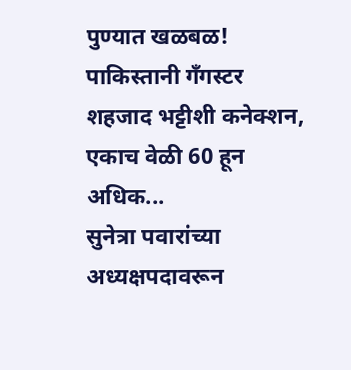पुण्यात खळबळ! पाकिस्तानी गँगस्टर शहजाद भट्टीशी कनेक्शन, एकाच वेळी 60 हून अधिक...
सुनेत्रा पवारांच्या अध्यक्षपदावरून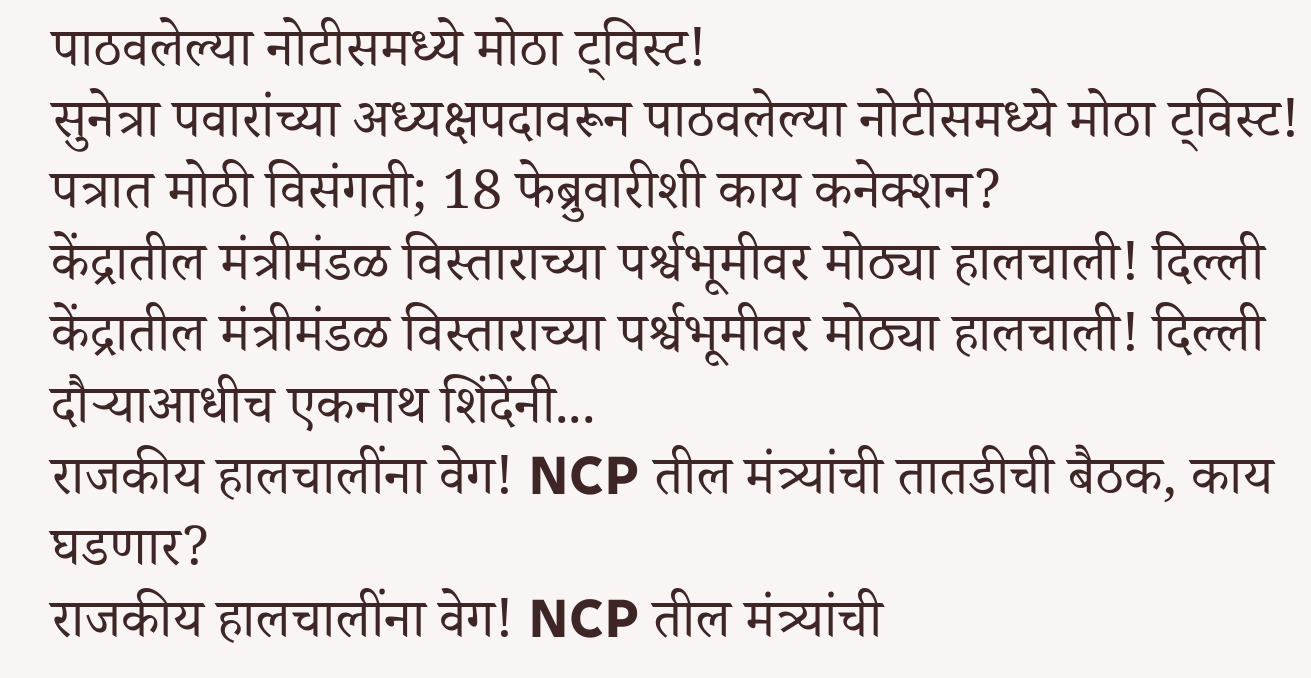पाठवलेल्या नोटीसमध्ये मोठा ट्विस्ट!
सुनेत्रा पवारांच्या अध्यक्षपदावरून पाठवलेल्या नोटीसमध्ये मोठा ट्विस्ट! पत्रात मोठी विसंगती; 18 फेब्रुवारीशी काय कनेक्शन?
केंद्रातील मंत्रीमंडळ विस्ताराच्या पर्श्वभूमीवर मोठ्या हालचाली! दिल्ली
केंद्रातील मंत्रीमंडळ विस्ताराच्या पर्श्वभूमीवर मोठ्या हालचाली! दिल्ली दौऱ्याआधीच एकनाथ शिंदेंनी...
राजकीय हालचालींना वेग! NCP तील मंत्र्यांची तातडीची बैठक, काय घडणार?
राजकीय हालचालींना वेग! NCP तील मंत्र्यांची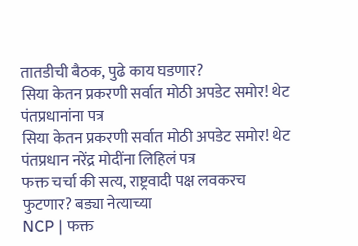तातडीची बैठक, पुढे काय घडणार?
सिया केतन प्रकरणी सर्वात मोठी अपडेट समोर! थेट पंतप्रधानांना पत्र
सिया केतन प्रकरणी सर्वात मोठी अपडेट समोर! थेट पंतप्रधान नरेंद्र मोदींना लिहिलं पत्र
फक्त चर्चा की सत्य, राष्ट्रवादी पक्ष लवकरच फुटणार? बड्या नेत्याच्या
NCP | फक्त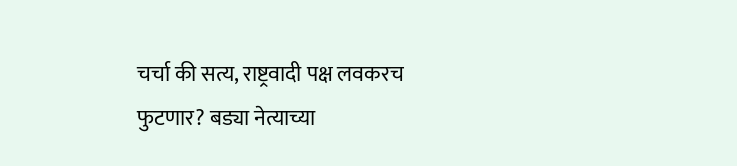चर्चा की सत्य, राष्ट्रवादी पक्ष लवकरच फुटणार? बड्या नेत्याच्या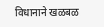विधानाने खळबळ